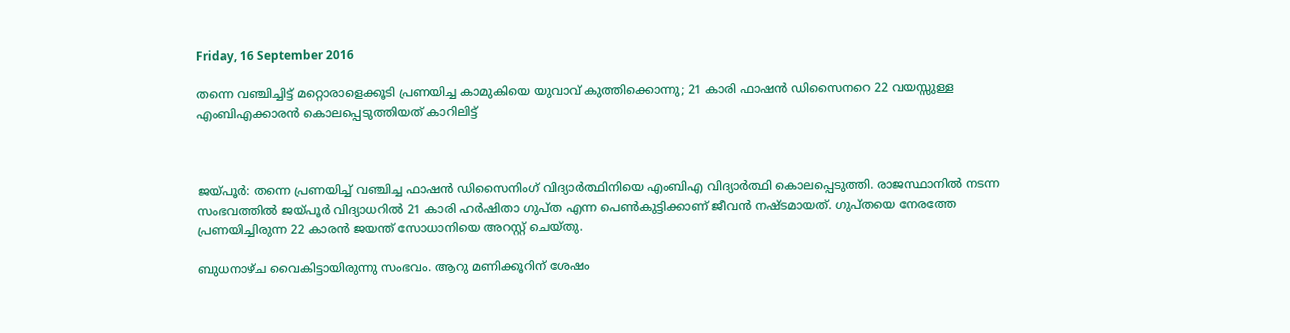Friday, 16 September 2016

തന്നെ വഞ്ചിച്ചിട്ട് മറ്റൊരാളെക്കൂടി പ്രണയിച്ച കാമുകിയെ യുവാവ് കുത്തിക്കൊന്നു; 21 കാരി ഫാഷന്‍ ഡിസൈനറെ 22 വയസ്സുള്ള എംബിഎക്കാരന്‍ കൊലപ്പെടുത്തിയത് കാറിലിട്ട്



ജയ്പൂര്‍: തന്നെ പ്രണയിച്ച്‌ വഞ്ചിച്ച ഫാഷന്‍ ഡിസൈനിംഗ് വിദ്യാര്‍ത്ഥിനിയെ എംബിഎ വിദ്യാര്‍ത്ഥി കൊലപ്പെടുത്തി. രാജസ്ഥാനില്‍ നടന്ന സംഭവത്തില്‍ ജയ്പൂര്‍ വിദ്യാധറില്‍ 21 കാരി ഹര്‍ഷിതാ ഗുപ്ത എന്ന പെണ്‍കുട്ടിക്കാണ് ജീവന്‍ നഷ്ടമായത്. ഗുപ്തയെ നേരത്തേ പ്രണയിച്ചിരുന്ന 22 കാരന്‍ ജയന്ത് സോധാനിയെ അറസ്റ്റ് ചെയ്തു.

ബുധനാഴ്ച വൈകിട്ടായിരുന്നു സംഭവം. ആറു മണിക്കൂറിന് ശേഷം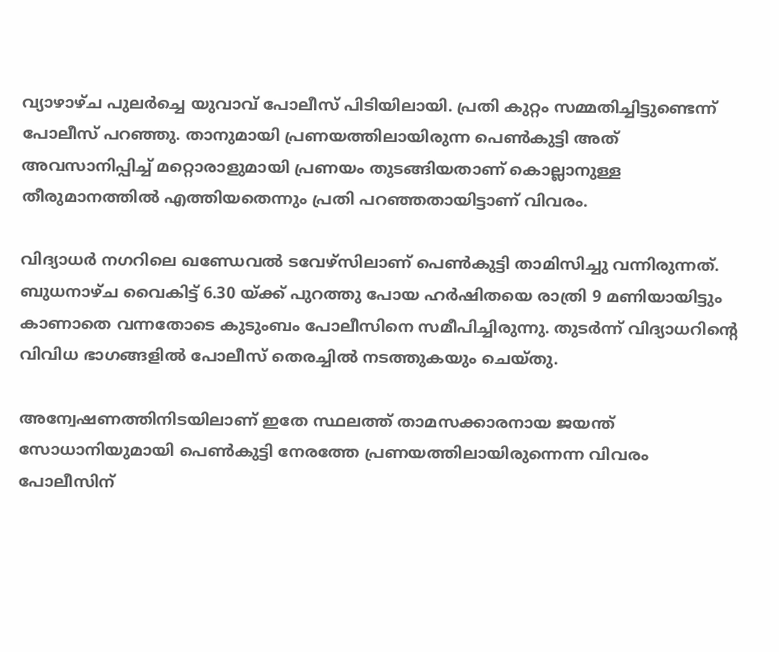വ്യാഴാഴ്ച പുലര്‍ച്ചെ യുവാവ് പോലീസ് പിടിയിലായി. പ്രതി കുറ്റം സമ്മതിച്ചിട്ടുണ്ടെന്ന് പോലീസ് പറഞ്ഞു. താനുമായി പ്രണയത്തിലായിരുന്ന പെണ്‍കുട്ടി അത് അവസാനിപ്പിച്ച്‌ മറ്റൊരാളുമായി പ്രണയം തുടങ്ങിയതാണ് കൊല്ലാനുള്ള തീരുമാനത്തില്‍ എത്തിയതെന്നും പ്രതി പറഞ്ഞതായിട്ടാണ് വിവരം.

വിദ്യാധര്‍ നഗറിലെ ഖണ്ഡേവല്‍ ടവേഴ്സിലാണ് പെണ്‍കുട്ടി താമിസിച്ചു വന്നിരുന്നത്. ബുധനാഴ്ച വൈകിട്ട് 6.30 യ്ക്ക് പുറത്തു പോയ ഹര്‍ഷിതയെ രാത്രി 9 മണിയായിട്ടും കാണാതെ വന്നതോടെ കുടുംബം പോലീസിനെ സമീപിച്ചിരുന്നു. തുടര്‍ന്ന് വിദ്യാധറിന്റെ വിവിധ ഭാഗങ്ങളില്‍ പോലീസ് തെരച്ചില്‍ നടത്തുകയും ചെയ്തു.

അന്വേഷണത്തിനിടയിലാണ് ഇതേ സ്ഥലത്ത് താമസക്കാരനായ ജയന്ത് സോധാനിയുമായി പെണ്‍കുട്ടി നേരത്തേ പ്രണയത്തിലായിരുന്നെന്ന വിവരം പോലീസിന്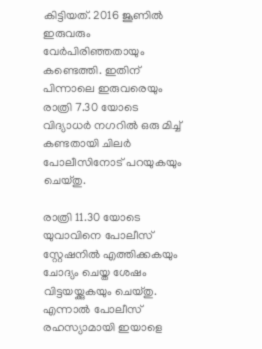കിട്ടിയത്. 2016 ജൂണില്‍ ഇരുവരും വേര്‍പിരിഞ്ഞതായും കണ്ടെത്തി. ഇതിന് പിന്നാലെ ഇരുവരെയും രാത്രി 7.30 യോടെ വിദ്യാധര്‍ നഗറില്‍ ഒരു മിച്ച്‌ കണ്ടതായി ചിലര്‍ പോലീസിനോട് പറയുകയും ചെയ്തു.

രാത്രി 11.30 യോടെ യുവാവിനെ പോലീസ് സ്റ്റേഷനില്‍ എത്തിക്കകയും ചോദ്യം ചെയ്ത ശേഷം വിട്ടയയ്ക്കുകയും ചെയ്തു. എന്നാല്‍ പോലീസ് രഹസ്യാമായി ഇയാളെ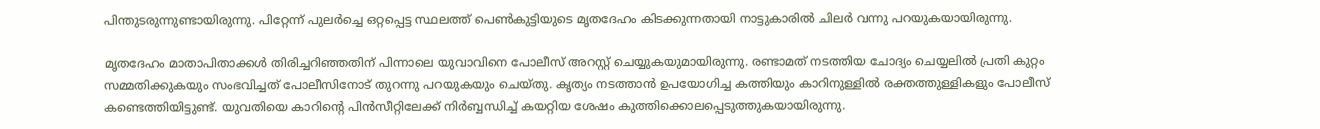പിന്തുടരുന്നുണ്ടായിരുന്നു. പിറ്റേന്ന് പുലര്‍ച്ചെ ഒറ്റപ്പെട്ട സ്ഥലത്ത് പെണ്‍കുട്ടിയുടെ മൃതദേഹം കിടക്കുന്നതായി നാട്ടുകാരില്‍ ചിലര്‍ വന്നു പറയുകയായിരുന്നു.

മൃതദേഹം മാതാപിതാക്കള്‍ തിരിച്ചറിഞ്ഞതിന് പിന്നാലെ യുവാവിനെ പോലീസ് അറസ്റ്റ് ചെയ്യുകയുമായിരുന്നു. രണ്ടാമത് നടത്തിയ ചോദ്യം ചെയ്യലില്‍ പ്രതി കുറ്റം സമ്മതിക്കുകയും സംഭവിച്ചത് പോലീസിനോട് തുറന്നു പറയുകയും ചെയ്തു. കൃത്യം നടത്താന്‍ ഉപയോഗിച്ച കത്തിയും കാറിനുള്ളില്‍ രക്തത്തുള്ളികളും പോലീസ് കണ്ടെത്തിയിട്ടുണ്ട്. യുവതിയെ കാറിന്റെ പിന്‍സീറ്റിലേക്ക് നിര്‍ബ്ബന്ധിച്ച്‌ കയറ്റിയ ശേഷം കുത്തിക്കൊലപ്പെടുത്തുകയായിരുന്നു.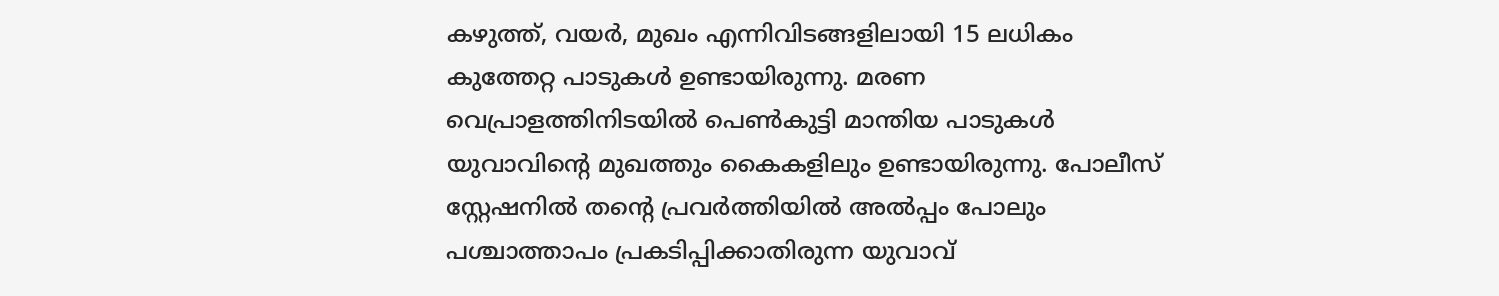കഴുത്ത്, വയര്‍, മുഖം എന്നിവിടങ്ങളിലായി 15 ലധികം കുത്തേറ്റ പാടുകള്‍ ഉണ്ടായിരുന്നു. മരണ വെപ്രാളത്തിനിടയില്‍ പെണ്‍കുട്ടി മാന്തിയ പാടുകള്‍ യുവാവിന്റെ മുഖത്തും കൈകളിലും ഉണ്ടായിരുന്നു. പോലീസ് സ്റ്റേഷനില്‍ തന്റെ പ്രവര്‍ത്തിയില്‍ അല്‍പ്പം പോലും പശ്ചാത്താപം പ്രകടിപ്പിക്കാതിരുന്ന യുവാവ്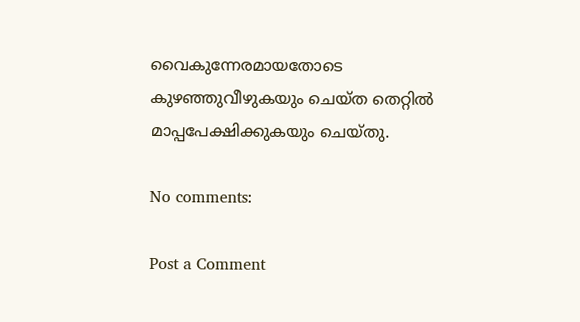വൈകുന്നേരമായതോടെ കുഴഞ്ഞുവീഴുകയും ചെയ്ത തെറ്റില്‍ മാപ്പപേക്ഷിക്കുകയും ചെയ്തു.

No comments:

Post a Comment